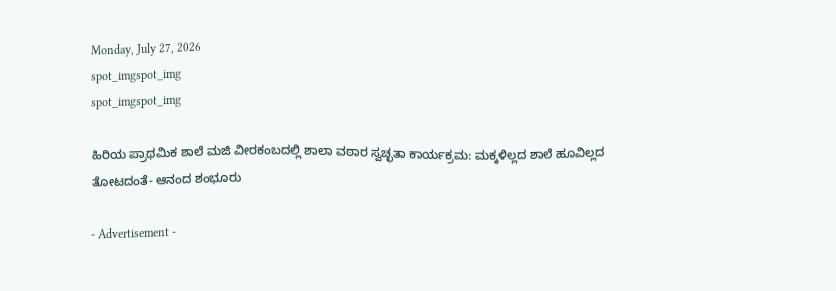Monday, July 27, 2026
spot_imgspot_img
spot_imgspot_img

ಹಿರಿಯ ಪ್ರಾಥಮಿಕ ಶಾಲೆ ಮಜಿ ವೀರಕಂಬದಲ್ಲಿ ಶಾಲಾ ವಠಾರ ಸ್ವಚ್ಛತಾ ಕಾರ್ಯಕ್ರಮ: ಮಕ್ಕಳಿಲ್ಲದ ಶಾಲೆ ಹೂವಿಲ್ಲದ ತೋಟದಂತೆ- ಆನಂದ ಶಂಭೂರು

- Advertisement -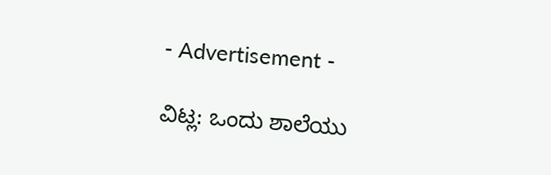- Advertisement -

ವಿಟ್ಲ: ಒಂದು ಶಾಲೆಯು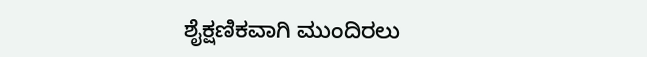ಶೈಕ್ಷಣಿಕವಾಗಿ ಮುಂದಿರಲು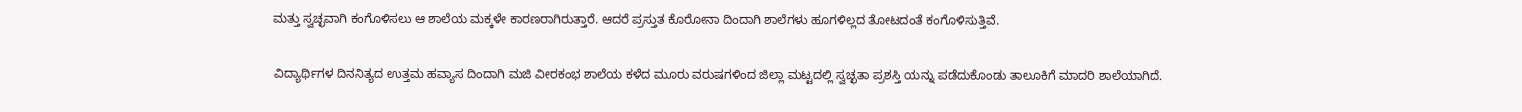ಮತ್ತು ಸ್ವಚ್ಛವಾಗಿ ಕಂಗೊಳಿಸಲು ಆ ಶಾಲೆಯ ಮಕ್ಕಳೇ ಕಾರಣರಾಗಿರುತ್ತಾರೆ. ಆದರೆ ಪ್ರಸ್ತುತ ಕೊರೋನಾ ದಿಂದಾಗಿ ಶಾಲೆಗಳು ಹೂಗಳಿಲ್ಲದ ತೋಟದಂತೆ ಕಂಗೊಳಿಸುತ್ತಿವೆ.

ವಿದ್ಯಾರ್ಥಿಗಳ ದಿನನಿತ್ಯದ ಉತ್ತಮ ಹವ್ಯಾಸ ದಿಂದಾಗಿ ಮಜಿ ವೀರಕಂಭ ಶಾಲೆಯ ಕಳೆದ ಮೂರು ವರುಷಗಳಿಂದ ಜಿಲ್ಲಾ ಮಟ್ಟದಲ್ಲಿ ಸ್ವಚ್ಛತಾ ಪ್ರಶಸ್ತಿ ಯನ್ನು ಪಡೆದುಕೊಂಡು ತಾಲೂಕಿಗೆ ಮಾದರಿ ಶಾಲೆಯಾಗಿದೆ.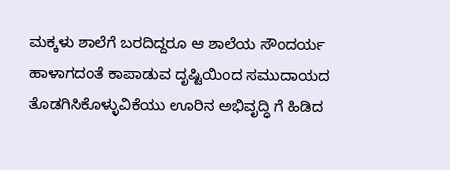ಮಕ್ಕಳು ಶಾಲೆಗೆ ಬರದಿದ್ದರೂ ಆ ಶಾಲೆಯ ಸೌಂದರ್ಯ ಹಾಳಾಗದಂತೆ ಕಾಪಾಡುವ ದೃಷ್ಟಿಯಿಂದ ಸಮುದಾಯದ ತೊಡಗಿಸಿಕೊಳ್ಳುವಿಕೆಯು ಊರಿನ ಅಭಿವೃದ್ಧಿ ಗೆ ಹಿಡಿದ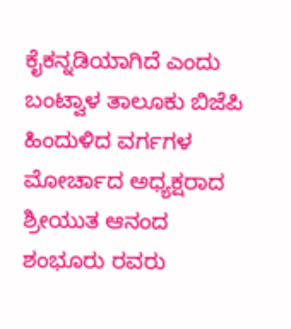ಕೈಕನ್ನಡಿಯಾಗಿದೆ ಎಂದು ಬಂಟ್ವಾಳ ತಾಲೂಕು ಬಿಜೆಪಿ ಹಿಂದುಳಿದ ವರ್ಗಗಳ ಮೋರ್ಚಾದ ಅಧ್ಯಕ್ಷರಾದ ಶ್ರೀಯುತ ಆನಂದ ಶಂಭೂರು ರವರು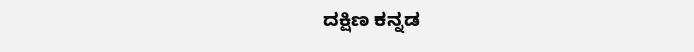ದಕ್ಷಿಣ ಕನ್ನಡ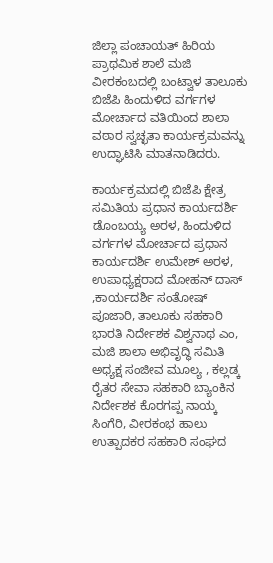ಜಿಲ್ಲಾ ಪಂಚಾಯತ್ ಹಿರಿಯ ಪ್ರಾಥಮಿಕ ಶಾಲೆ ಮಜಿ ವೀರಕಂಬದಲ್ಲಿ ಬಂಟ್ವಾಳ ತಾಲೂಕು ಬಿಜೆಪಿ ಹಿಂದುಳಿದ ವರ್ಗಗಳ ಮೋರ್ಚಾದ ವತಿಯಿಂದ ಶಾಲಾ ವಠಾರ ಸ್ವಚ್ಛತಾ ಕಾರ್ಯಕ್ರಮವನ್ನು ಉದ್ಘಾಟಿಸಿ ಮಾತನಾಡಿದರು.

ಕಾರ್ಯಕ್ರಮದಲ್ಲಿ ಬಿಜೆಪಿ ಕ್ಷೇತ್ರ ಸಮಿತಿಯ ಪ್ರಧಾನ ಕಾರ್ಯದರ್ಶಿ ಡೊಂಬಯ್ಯ ಅರಳ, ಹಿಂದುಳಿದ ವರ್ಗಗಳ ಮೋರ್ಚಾದ ಪ್ರಧಾನ ಕಾರ್ಯದರ್ಶಿ ಉಮೇಶ್ ಅರಳ, ಉಪಾಧ್ಯಕ್ಷರಾದ ಮೋಹನ್ ದಾಸ್ ,ಕಾರ್ಯದರ್ಶಿ ಸಂತೋಷ್ ಪೂಜಾರಿ, ತಾಲೂಕು ಸಹಕಾರಿ ಭಾರತಿ ನಿರ್ದೇಶಕ ವಿಶ್ವನಾಥ ಎಂ, ಮಜಿ ಶಾಲಾ ಅಭಿವೃದ್ಧಿ ಸಮಿತಿ ಅಧ್ಯಕ್ಷ ಸಂಜೀವ ಮೂಲ್ಯ , ಕಲ್ಲಡ್ಕ ರೈತರ ಸೇವಾ ಸಹಕಾರಿ ಬ್ಯಾಂಕಿನ ನಿರ್ದೇಶಕ ಕೊರಗಪ್ಪ ನಾಯ್ಕ ಸಿಂಗೆರಿ, ವೀರಕಂಭ ಹಾಲು ಉತ್ಪಾದಕರ ಸಹಕಾರಿ ಸಂಘದ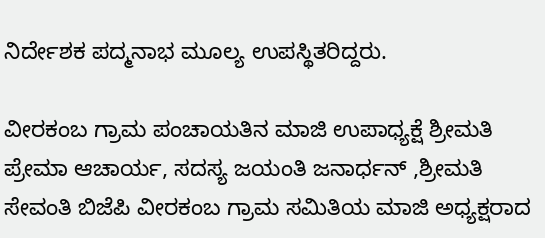ನಿರ್ದೇಶಕ ಪದ್ಮನಾಭ ಮೂಲ್ಯ ಉಪಸ್ಥಿತರಿದ್ದರು.

ವೀರಕಂಬ ಗ್ರಾಮ ಪಂಚಾಯತಿನ ಮಾಜಿ ಉಪಾಧ್ಯಕ್ಷೆ ಶ್ರೀಮತಿ ಪ್ರೇಮಾ ಆಚಾರ್ಯ, ಸದಸ್ಯ ಜಯಂತಿ ಜನಾರ್ಧನ್ ,ಶ್ರೀಮತಿ ಸೇವಂತಿ ಬಿಜೆಪಿ ವೀರಕಂಬ ಗ್ರಾಮ ಸಮಿತಿಯ ಮಾಜಿ ಅಧ್ಯಕ್ಷರಾದ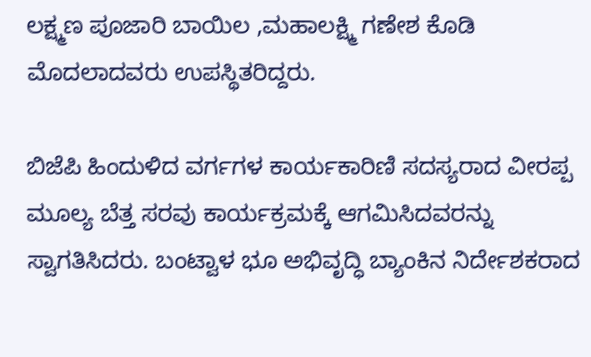ಲಕ್ಷ್ಮಣ ಪೂಜಾರಿ ಬಾಯಿಲ ,ಮಹಾಲಕ್ಷ್ಮಿ ಗಣೇಶ ಕೊಡಿ ಮೊದಲಾದವರು ಉಪಸ್ಥಿತರಿದ್ದರು.

ಬಿಜೆಪಿ ಹಿಂದುಳಿದ ವರ್ಗಗಳ ಕಾರ್ಯಕಾರಿಣಿ ಸದಸ್ಯರಾದ ವೀರಪ್ಪ ಮೂಲ್ಯ ಬೆತ್ತ ಸರವು ಕಾರ್ಯಕ್ರಮಕ್ಕೆ ಆಗಮಿಸಿದವರನ್ನು ಸ್ವಾಗತಿಸಿದರು. ಬಂಟ್ವಾಳ ಭೂ ಅಭಿವೃದ್ಧಿ ಬ್ಯಾಂಕಿನ ನಿರ್ದೇಶಕರಾದ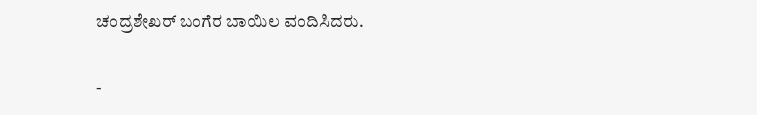ಚಂದ್ರಶೇಖರ್ ಬಂಗೆರ ಬಾಯಿಲ ವಂದಿಸಿದರು.

-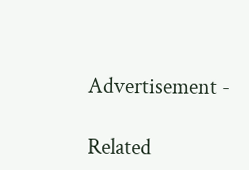Advertisement -

Related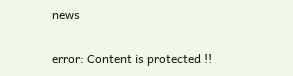news

error: Content is protected !!